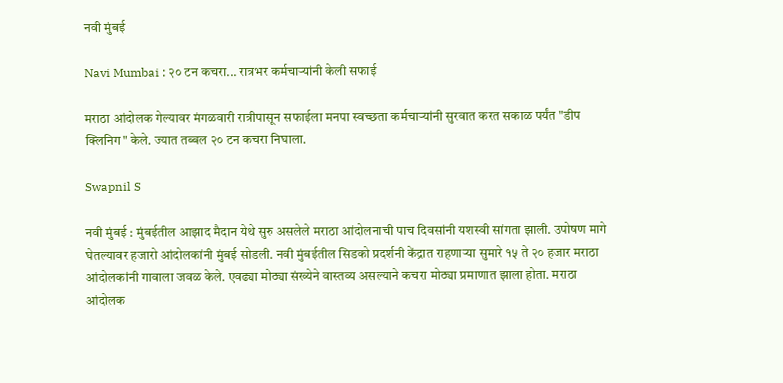नवी मुंबई

Navi Mumbai : २० टन कचरा... रात्रभर कर्मचाऱ्यांनी केली सफाई

मराठा आंदोलक गेल्यावर मंगळवारी रात्रीपासून सफाईला मनपा स्वच्छता कर्मचाऱ्यांनी सुरवात करत सकाळ पर्यंत "डीप क्लिनिग" केले. ज्यात तब्बल २० टन कचरा निघाला.

Swapnil S

नवी मुंबई : मुंबईतील आझाद मैदान येथे सुरु असलेले मराठा आंदोलनाची पाच दिवसांनी यशस्वी सांगता झाली. उपोषण मागे घेतल्यावर हजारो आंदोलकांनी मुंबई सोडली. नवी मुंबईतील सिडको प्रदर्शनी केंद्रात राहणाऱ्या सुमारे १५ ते २० हजार मराठा आंदोलकांनी गावाला जवळ केले. एवढ्या मोठ्या संख्येने वास्तव्य असल्याने कचरा मोठ्या प्रमाणात झाला होता. मराठा आंदोलक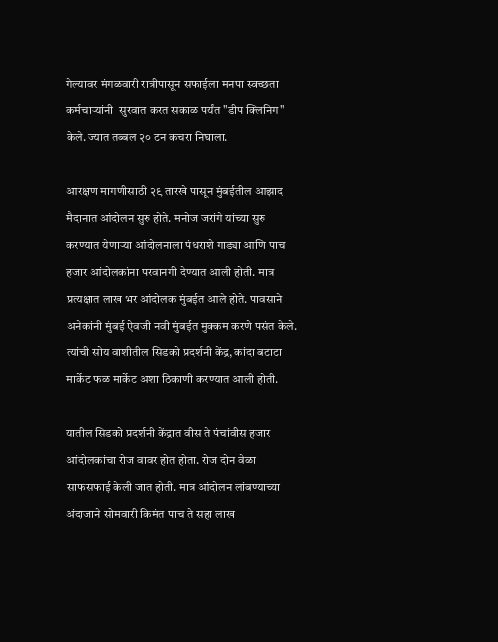गेल्यावर मंगळवारी रात्रीपासून सफाईला मनपा स्वच्छता कर्मचाऱ्यांनी  सुरवात करत सकाळ पर्यंत "डीप क्लिनिग" केले. ज्यात तब्बल २० टन कचरा निघाला.

आरक्षण मागणीसाठी २९ तारखे पासून मुंबईतील आझाद मैदानात आंदोलन सुरु होते. मनोज जरांगे यांच्या सुरु करण्यात येणाऱ्या आंदोलनाला पंधराशे गाड्या आणि पाच हजार आंदोलकांना परवानगी देण्यात आली होती. मात्र प्रत्यक्षात लाख भर आंदोलक मुंबईत आले होते. पावसाने अनेकांनी मुंबई ऐवजी नवी मुंबईत मुक्कम करणे पसंत केले. त्यांची सोय वाशीतील सिडको प्रदर्शनी केंद्र, कांदा बटाटा मार्केट फळ मार्केट अशा ठिकाणी करण्यात आली होती.

यातील सिडको प्रदर्शनी केंद्रात वीस ते पंचांवीस हजार आंदोलकांचा रोज वावर होत होता. रोज दोन वेळा साफसफाई केली जात होती. मात्र आंदोलन लांबण्याच्या अंदाजाने सोमवारी किमंत पाच ते सहा लाख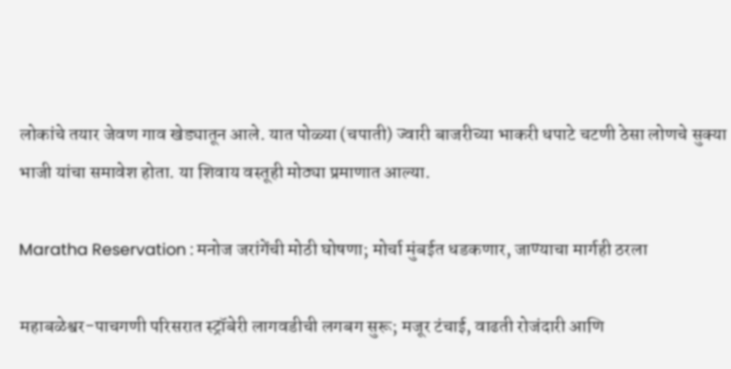लोकांचे तयार जेवण गाव खेड्यातून आले. यात पोळ्या (चपाती) ज्वारी बाजरीच्या भाकरी धपाटे चटणी ठेसा लोणचे सुक्या भाजी यांचा समावेश होता. या शिवाय वस्तूही मोठ्या प्रमाणात आल्या.

Maratha Reservation : मनोज जरांगेंची मोठी घोषणा; मोर्चा मुंबईत धडकणार, जाण्याचा मार्गही ठरला

महाबळेश्वर-पाचगणी परिसरात स्ट्रॉबेरी लागवडीची लगबग सुरू; मजूर टंचाई, वाढती रोजंदारी आणि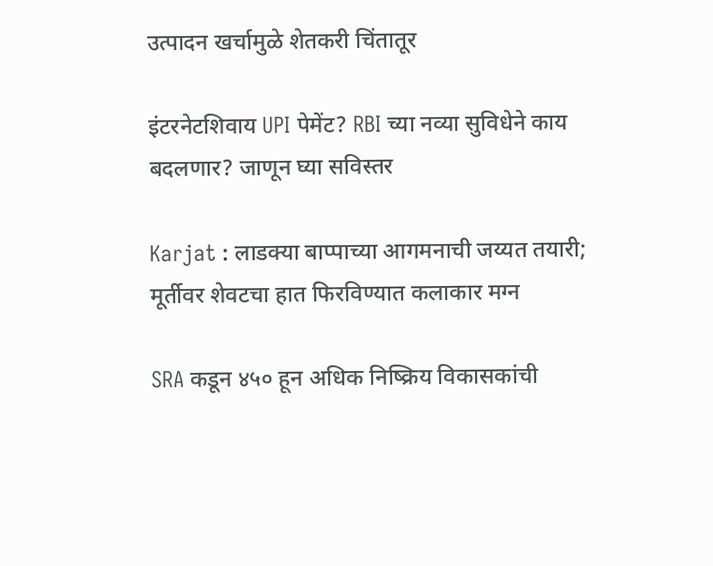उत्पादन खर्चामुळे शेतकरी चिंतातूर

इंटरनेटशिवाय UPI पेमेंट? RBI च्या नव्या सुविधेने काय बदलणार? जाणून घ्या सविस्तर

Karjat : लाडक्या बाप्पाच्या आगमनाची जय्यत तयारी; मूर्तीवर शेवटचा हात फिरविण्यात कलाकार मग्न

SRA कडून ४५० हून अधिक निष्क्रिय विकासकांची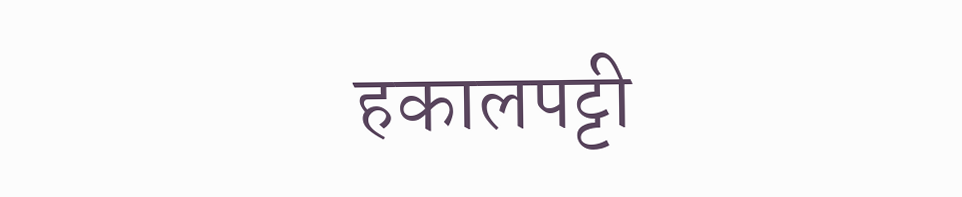हकालपट्टी